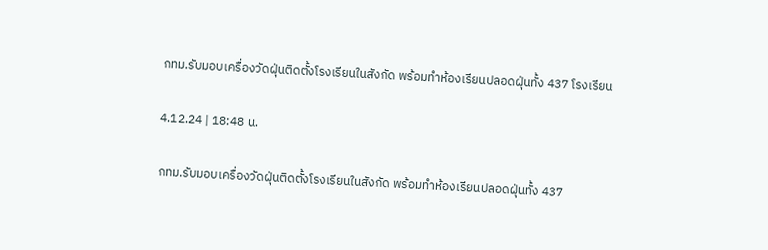กทม.รับมอบเครื่องวัดฝุ่นติดตั้งโรงเรียนในสังกัด พร้อมทำห้องเรียนปลอดฝุ่นทั้ง 437 โรงเรียน

4.12.24 | 18:48 น.

กทม.รับมอบเครื่องวัดฝุ่นติดตั้งโรงเรียนในสังกัด พร้อมทำห้องเรียนปลอดฝุ่นทั้ง 437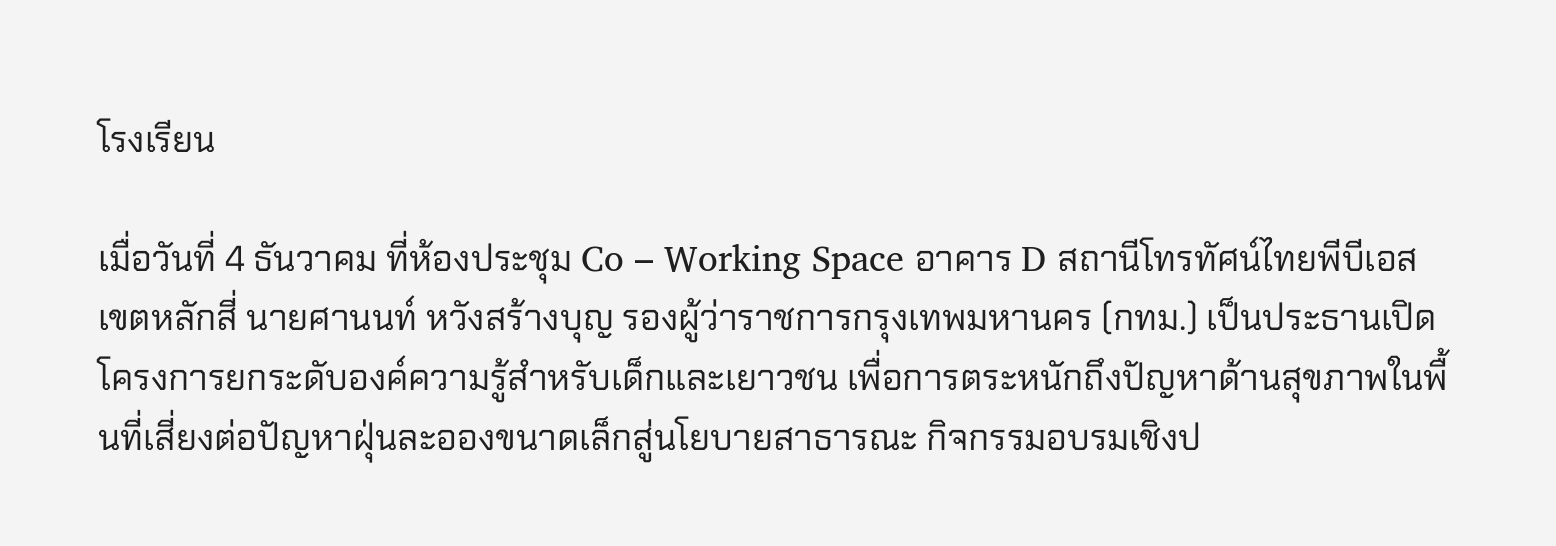โรงเรียน

เมื่อวันที่ 4 ธันวาคม ที่ห้องประชุม Co – Working Space อาคาร D สถานีโทรทัศน์ไทยพีบีเอส เขตหลักสี่ นายศานนท์ หวังสร้างบุญ รองผู้ว่าราชการกรุงเทพมหานคร (กทม.) เป็นประธานเปิดโครงการยกระดับองค์ความรู้สำหรับเด็กและเยาวชน เพื่อการตระหนักถึงปัญหาด้านสุขภาพในพื้นที่เสี่ยงต่อปัญหาฝุ่นละอองขนาดเล็กสู่นโยบายสาธารณะ กิจกรรมอบรมเชิงป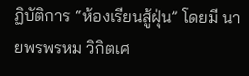ฏิบัติการ “ห้องเรียนสู้ฝุ่น” โดยมี นายพรพรหม วิกิตเศ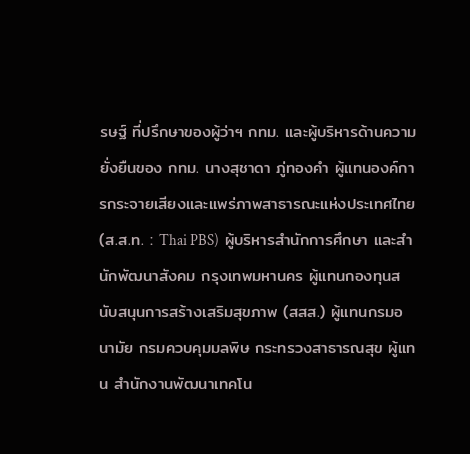รษฐ์ ที่ปรึกษาของผู้ว่าฯ กทม. และผู้บริหารด้านความยั่งยืนของ กทม. นางสุชาดา ภู่ทองคำ ผู้แทนองค์การกระจายเสียงและแพร่ภาพสาธารณะแห่งประเทศไทย (ส.ส.ท. : Thai PBS)  ผู้บริหารสำนักการศึกษา และสำนักพัฒนาสังคม กรุงเทพมหานคร ผู้แทนกองทุนสนับสนุนการสร้างเสริมสุขภาพ (สสส.) ผู้แทนกรมอนามัย กรมควบคุมมลพิษ กระทรวงสาธารณสุข ผู้แทน สำนักงานพัฒนาเทคโน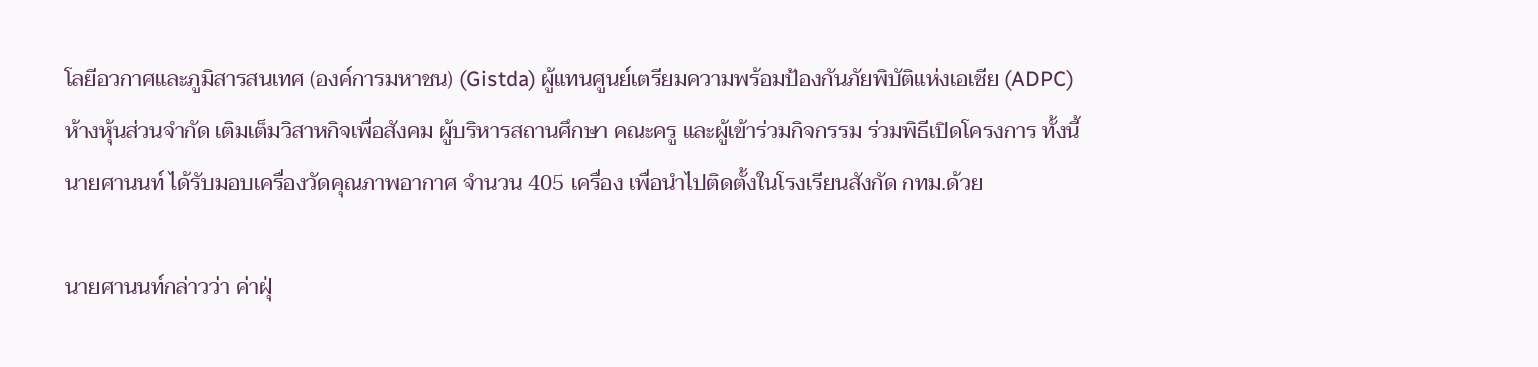โลยีอวกาศและภูมิสารสนเทศ (องค์การมหาชน) (Gistda) ผู้แทนศูนย์เตรียมความพร้อมป้องกันภัยพิบัติแห่งเอเชีย (ADPC) ห้างหุ้นส่วนจำกัด เติมเต็มวิสาหกิจเพื่อสังคม ผู้บริหารสถานศึกษา คณะครู และผู้เข้าร่วมกิจกรรม ร่วมพิธีเปิดโครงการ ทั้งนี้นายศานนท์ ได้รับมอบเครื่องวัดคุณภาพอากาศ จำนวน 405 เครื่อง เพื่อนำไปติดตั้งในโรงเรียนสังกัด กทม.ด้วย

นายศานนท์กล่าวว่า ค่าฝุ่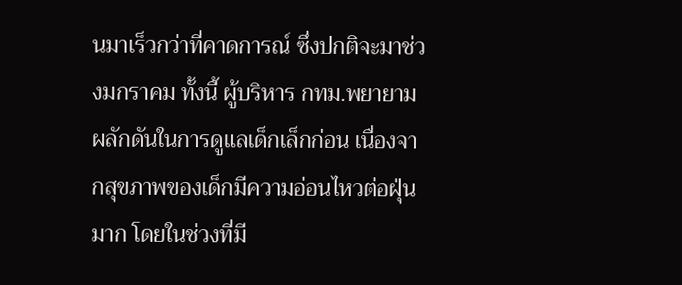นมาเร็วกว่าที่คาดการณ์ ซึ่งปกติจะมาช่วงมกราคม ทั้งนี้ ผู้บริหาร กทม.พยายามผลักดันในการดูแลเด็กเล็กก่อน เนื่องจากสุขภาพของเด็กมีความอ่อนไหวต่อฝุ่นมาก โดยในช่วงที่มี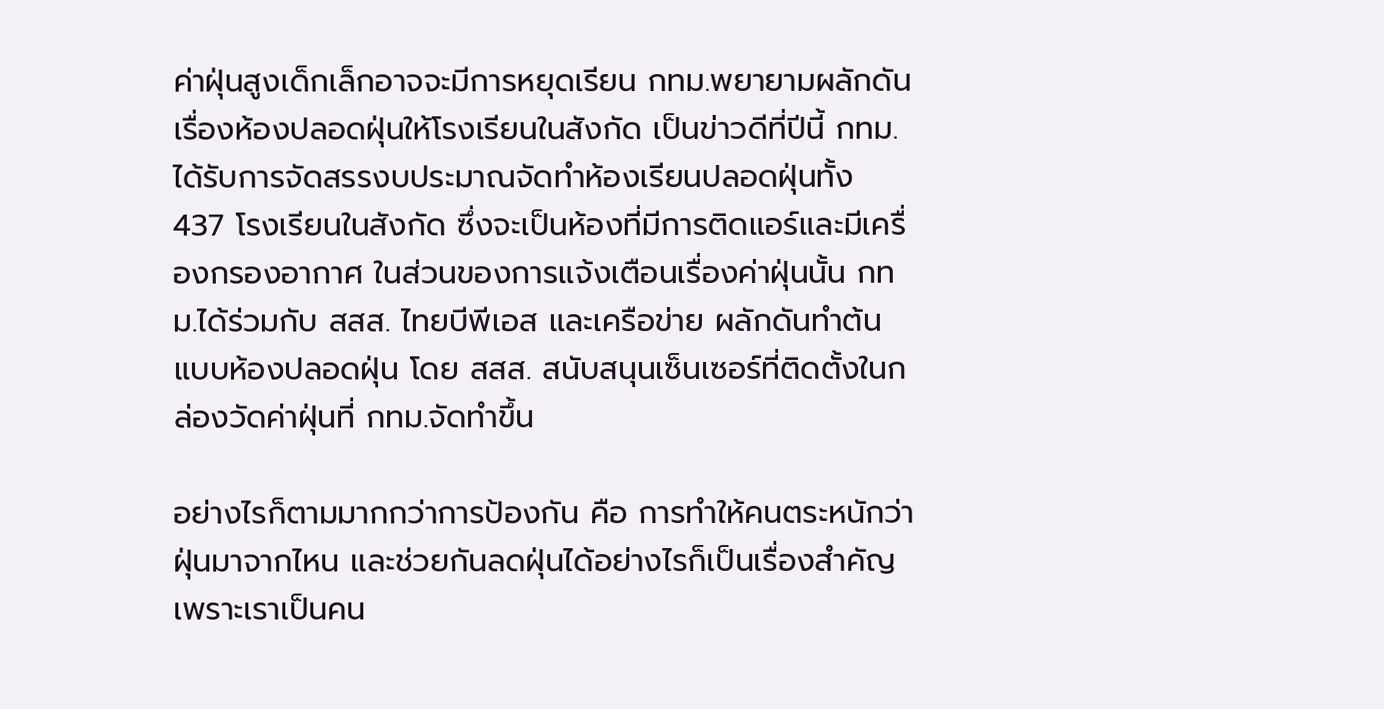ค่าฝุ่นสูงเด็กเล็กอาจจะมีการหยุดเรียน กทม.พยายามผลักดันเรื่องห้องปลอดฝุ่นให้โรงเรียนในสังกัด เป็นข่าวดีที่ปีนี้ กทม.ได้รับการจัดสรรงบประมาณจัดทำห้องเรียนปลอดฝุ่นทั้ง 437 โรงเรียนในสังกัด ซึ่งจะเป็นห้องที่มีการติดแอร์และมีเครื่องกรองอากาศ ในส่วนของการแจ้งเตือนเรื่องค่าฝุ่นนั้น กทม.ได้ร่วมกับ สสส. ไทยบีพีเอส และเครือข่าย ผลักดันทำต้นแบบห้องปลอดฝุ่น โดย สสส. สนับสนุนเซ็นเซอร์ที่ติดตั้งในกล่องวัดค่าฝุ่นที่ กทม.จัดทำขึ้น

อย่างไรก็ตามมากกว่าการป้องกัน คือ การทำให้คนตระหนักว่าฝุ่นมาจากไหน และช่วยกันลดฝุ่นได้อย่างไรก็เป็นเรื่องสำคัญ เพราะเราเป็นคน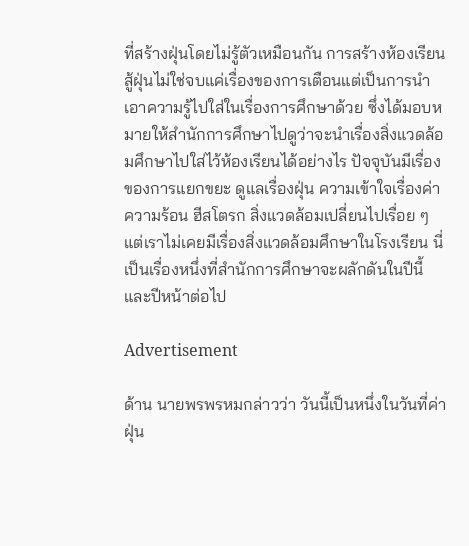ที่สร้างฝุ่นโดยไม่รู้ตัวเหมือนกัน การสร้างห้องเรียนสู้ฝุ่นไม่ใช่จบแค่เรื่องของการเตือนแต่เป็นการนำเอาความรู้ไปใส่ในเรื่องการศึกษาด้วย ซึ่งได้มอบหมายให้สำนักการศึกษาไปดูว่าจะนำเรื่องสิ่งแวดล้อมศึกษาไปใส่ไว้ห้องเรียนได้อย่างไร ปัจจุบันมีเรื่องของการแยกขยะ ดูแลเรื่องฝุ่น ความเข้าใจเรื่องค่าความร้อน ฮีสโตรก สิ่งแวดล้อมเปลี่ยนไปเรื่อย ๆ แต่เราไม่เคยมีเรื่องสิ่งแวดล้อมศึกษาในโรงเรียน นี่เป็นเรื่องหนึ่งที่สำนักการศึกษาจะผลักดันในปีนี้และปีหน้าต่อไป

Advertisement

ด้าน นายพรพรหมกล่าวว่า วันนี้เป็นหนึ่งในวันที่ค่าฝุ่น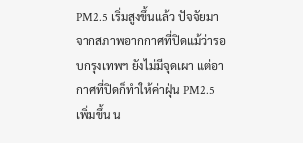PM2.5 เริ่มสูงขึ้นแล้ว ปัจจัยมาจากสภาพอากกาศที่ปิดแม้ว่ารอบกรุงเทพฯ ยังไม่มีจุดเผา แต่อากาศที่ปิดก็ทำให้ค่าฝุ่น PM2.5 เพิ่มขึ้น น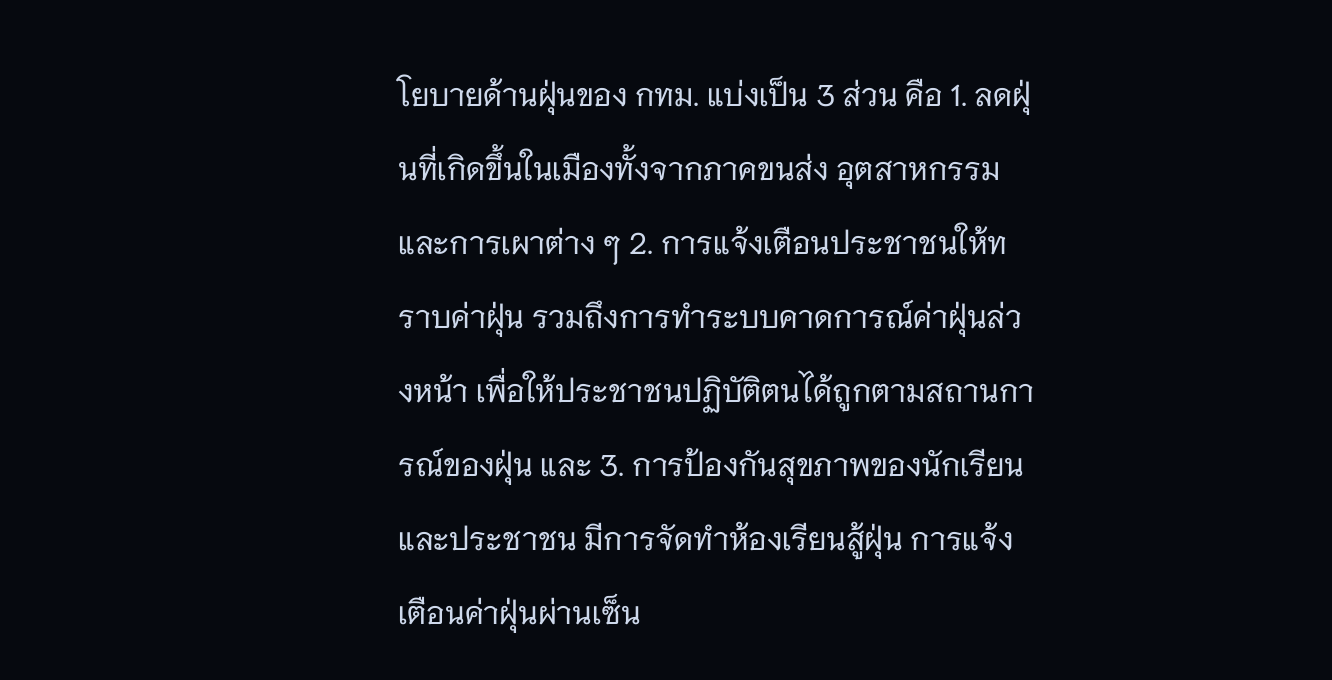โยบายด้านฝุ่นของ กทม. แบ่งเป็น 3 ส่วน คือ 1. ลดฝุ่นที่เกิดขึ้นในเมืองทั้งจากภาคขนส่ง อุตสาหกรรม และการเผาต่าง ๆ 2. การแจ้งเตือนประชาชนให้ทราบค่าฝุ่น รวมถึงการทำระบบคาดการณ์ค่าฝุ่นล่วงหน้า เพื่อให้ประชาชนปฏิบัติตนได้ถูกตามสถานการณ์ของฝุ่น และ 3. การป้องกันสุขภาพของนักเรียนและประชาชน มีการจัดทำห้องเรียนสู้ฝุ่น การแจ้งเตือนค่าฝุ่นผ่านเซ็น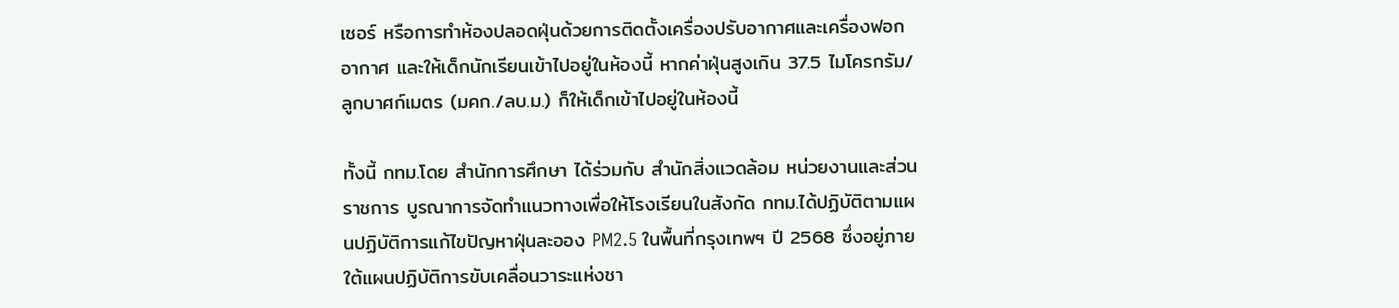เซอร์ หรือการทำห้องปลอดฝุ่นด้วยการติดตั้งเครื่องปรับอากาศและเครื่องฟอกอากาศ และให้เด็กนักเรียนเข้าไปอยู่ในห้องนี้ หากค่าฝุ่นสูงเกิน 37.5 ไมโครกรัม/ลูกบาศก์เมตร (มคก./ลบ.ม.) ก็ให้เด็กเข้าไปอยู่ในห้องนี้

ทั้งนี้ กทม.โดย สำนักการศึกษา ได้ร่วมกับ สำนักสิ่งแวดล้อม หน่วยงานและส่วนราชการ บูรณาการจัดทำแนวทางเพื่อให้โรงเรียนในสังกัด กทม.ได้ปฏิบัติตามแผนปฏิบัติการแก้ไขปัญหาฝุ่นละออง PM2.5 ในพื้นที่กรุงเทพฯ ปี 2568 ซึ่งอยู่ภายใต้แผนปฏิบัติการขับเคลื่อนวาระแห่งชา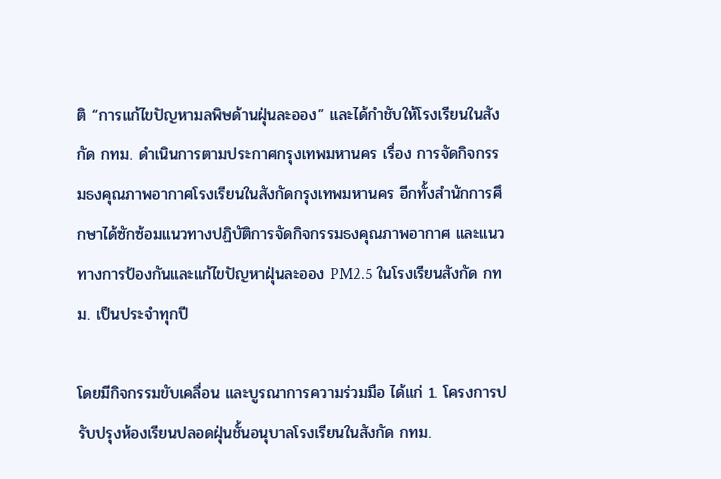ติ “การแก้ไขปัญหามลพิษด้านฝุ่นละออง” และได้กำชับให้โรงเรียนในสังกัด กทม. ดำเนินการตามประกาศกรุงเทพมหานคร เรื่อง การจัดกิจกรรมธงคุณภาพอากาศโรงเรียนในสังกัดกรุงเทพมหานคร อีกทั้งสำนักการศึกษาได้ซักซ้อมแนวทางปฏิบัติการจัดกิจกรรมธงคุณภาพอากาศ และแนวทางการป้องกันและแก้ไขปัญหาฝุ่นละออง PM2.5 ในโรงเรียนสังกัด กทม. เป็นประจำทุกปี

โดยมีกิจกรรมขับเคลื่อน และบูรณาการความร่วมมือ ได้แก่ 1. โครงการปรับปรุงห้องเรียนปลอดฝุ่นชั้นอนุบาลโรงเรียนในสังกัด กทม.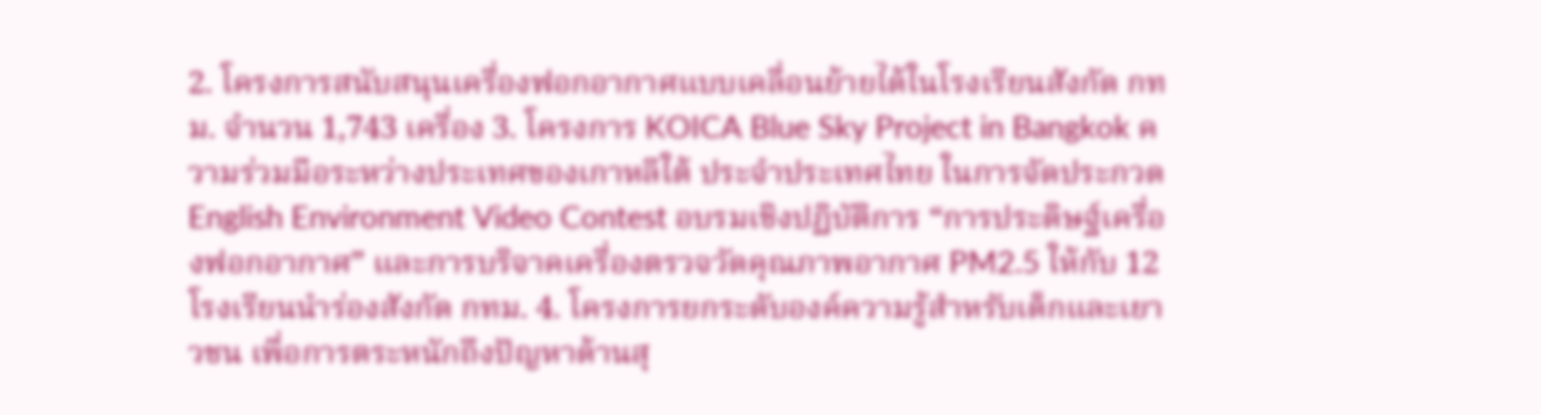2. โครงการสนับสนุนเครื่องฟอกอากาศแบบเคลื่อนย้ายได้ในโรงเรียนสังกัด กทม. จำนวน 1,743 เครื่อง 3. โครงการ KOICA Blue Sky Project in Bangkok ความร่วมมือระหว่างประเทศของเกาหลีใต้ ประจำประเทศไทย ในการจัดประกวด English Environment Video Contest อบรมเชิงปฏิบัติการ “การประดิษฐ์เครื่องฟอกอากาศ” และการบริจาคเครื่องตรวจวัดคุณภาพอากาศ PM2.5 ให้กับ 12 โรงเรียนนำร่องสังกัด กทม. 4. โครงการยกระดับองค์ความรู้สำหรับเด็กและเยาวชน เพื่อการตระหนักถึงปัญหาด้านสุ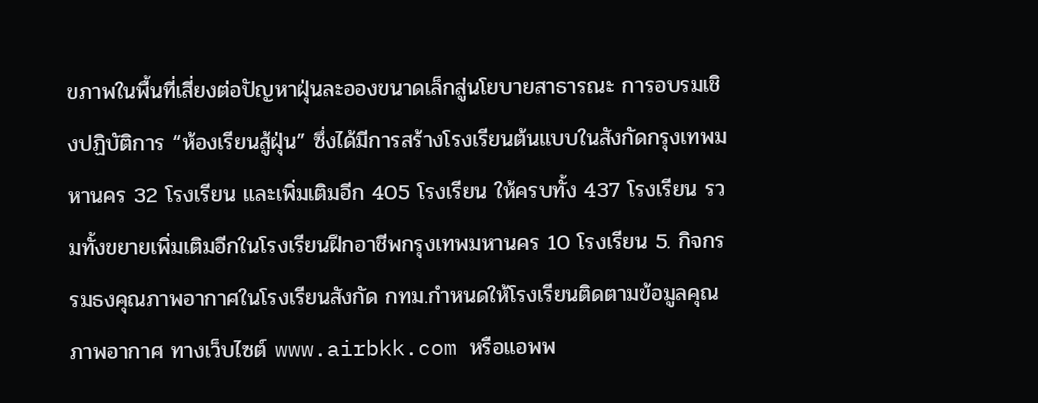ขภาพในพื้นที่เสี่ยงต่อปัญหาฝุ่นละอองขนาดเล็กสู่นโยบายสาธารณะ การอบรมเชิงปฏิบัติการ “ห้องเรียนสู้ฝุ่น” ซึ่งได้มีการสร้างโรงเรียนต้นแบบในสังกัดกรุงเทพมหานคร 32 โรงเรียน และเพิ่มเติมอีก 405 โรงเรียน ให้ครบทั้ง 437 โรงเรียน รวมทั้งขยายเพิ่มเติมอีกในโรงเรียนฝึกอาชีพกรุงเทพมหานคร 10 โรงเรียน 5. กิจกรรมธงคุณภาพอากาศในโรงเรียนสังกัด กทม.กำหนดให้โรงเรียนติดตามข้อมูลคุณภาพอากาศ ทางเว็บไซต์ www.airbkk.com หรือแอพพ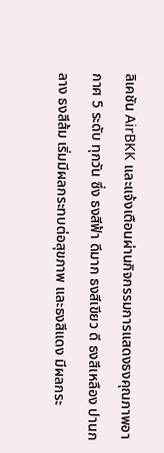ลิเคชัน AirBKK และแจ้งเตือนผ่านกิจกรรมการแสดงธงคุณภาพอากาศ 5 ระดับ ทุกวัน ซึ่ง ธงสีฟ้า ดีมาก ธงสีเขียว ดี ธงสีเหลือง ปานกลาง ธงสีส้ม เริ่มมีผลกระทบต่อสุขภาพ และธงสีแดง มีผลกระ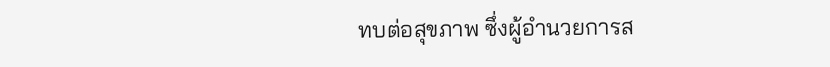ทบต่อสุขภาพ ซึ่งผู้อำนวยการส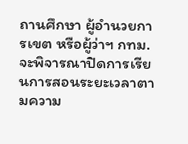ถานศึกษา ผู้อำนวยการเขต หรือผู้ว่าฯ กทม. จะพิจารณาปิดการเรียนการสอนระยะเวลาตามความ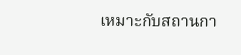เหมาะกับสถานกา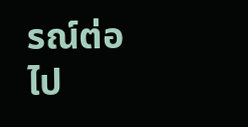รณ์ต่อไป